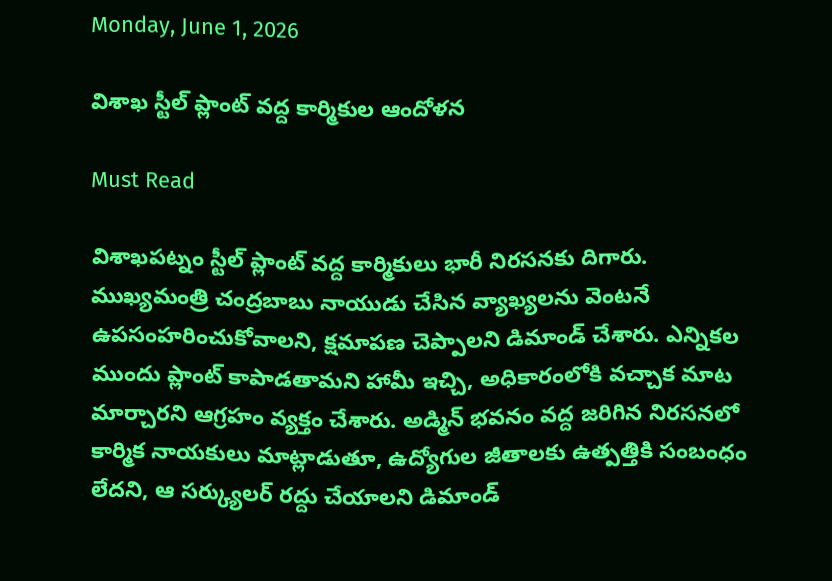Monday, June 1, 2026

విశాఖ స్టీల్ ప్లాంట్ వద్ద కార్మికుల ఆందోళన

Must Read

విశాఖపట్నం స్టీల్ ప్లాంట్ వద్ద కార్మికులు భారీ నిరసనకు దిగారు. ముఖ్యమంత్రి చంద్రబాబు నాయుడు చేసిన వ్యాఖ్యలను వెంటనే ఉపసంహరించుకోవాలని, క్షమాపణ చెప్పాలని డిమాండ్ చేశారు. ఎన్నికల ముందు ప్లాంట్ కాపాడతామని హామీ ఇచ్చి, అధికారంలోకి వచ్చాక మాట మార్చారని ఆగ్రహం వ్యక్తం చేశారు. అడ్మిన్ భవనం వద్ద జరిగిన నిరసనలో కార్మిక నాయకులు మాట్లాడుతూ, ఉద్యోగుల జీతాలకు ఉత్పత్తికి సంబంధం లేదని, ఆ సర్క్యులర్ రద్దు చేయాలని డిమాండ్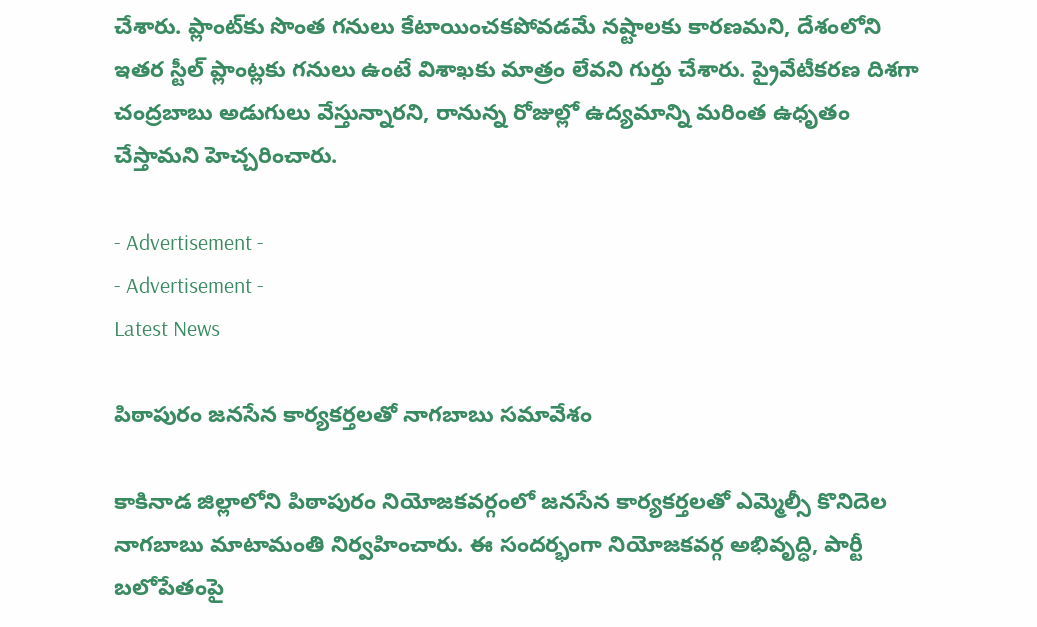చేశారు. ప్లాంట్‌కు సొంత గనులు కేటాయించకపోవడమే నష్టాలకు కారణమని, దేశంలోని ఇతర స్టీల్ ప్లాంట్లకు గనులు ఉంటే విశాఖకు మాత్రం లేవని గుర్తు చేశారు. ప్రైవేటీకరణ దిశగా చంద్రబాబు అడుగులు వేస్తున్నారని, రానున్న రోజుల్లో ఉద్యమాన్ని మరింత ఉధృతం చేస్తామని హెచ్చరించారు.

- Advertisement -
- Advertisement -
Latest News

పిఠాపురం జనసేన కార్యకర్తలతో నాగబాబు సమావేశం

కాకినాడ జిల్లాలోని పిఠాపురం నియోజకవర్గంలో జనసేన కార్యకర్తలతో ఎమ్మెల్సీ కొనిదెల నాగబాబు మాటామంతి నిర్వహించారు. ఈ సందర్భంగా నియోజకవర్గ అభివృద్ధి, పార్టీ బలోపేతంపై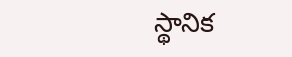స్థానిక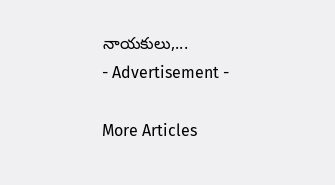నాయకులు,...
- Advertisement -

More Articles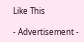Like This

- Advertisement -